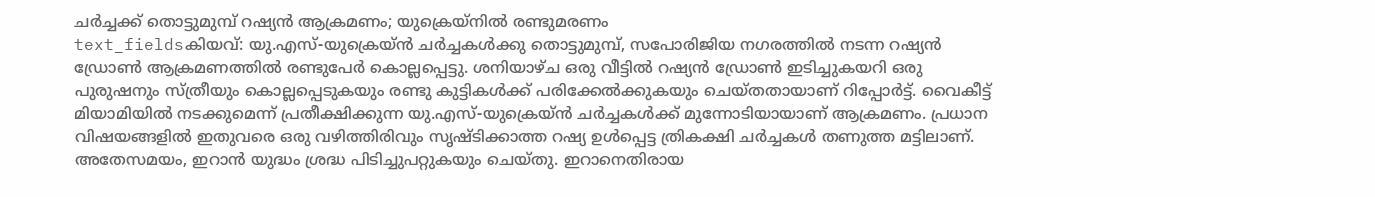ചർച്ചക്ക് തൊട്ടുമുമ്പ് റഷ്യൻ ആക്രമണം; യുക്രെയ്നിൽ രണ്ടുമരണം
text_fieldsകിയവ്: യു.എസ്-യുക്രെയ്ൻ ചർച്ചകൾക്കു തൊട്ടുമുമ്പ്, സപോരിജിയ നഗരത്തിൽ നടന്ന റഷ്യൻ ഡ്രോൺ ആക്രമണത്തിൽ രണ്ടുപേർ കൊല്ലപ്പെട്ടു. ശനിയാഴ്ച ഒരു വീട്ടിൽ റഷ്യൻ ഡ്രോൺ ഇടിച്ചുകയറി ഒരു പുരുഷനും സ്ത്രീയും കൊല്ലപ്പെടുകയും രണ്ടു കുട്ടികൾക്ക് പരിക്കേൽക്കുകയും ചെയ്തതായാണ് റിപ്പോർട്ട്. വൈകീട്ട് മിയാമിയിൽ നടക്കുമെന്ന് പ്രതീക്ഷിക്കുന്ന യു.എസ്-യുക്രെയ്ൻ ചർച്ചകൾക്ക് മുന്നോടിയായാണ് ആക്രമണം. പ്രധാന വിഷയങ്ങളിൽ ഇതുവരെ ഒരു വഴിത്തിരിവും സൃഷ്ടിക്കാത്ത റഷ്യ ഉൾപ്പെട്ട ത്രികക്ഷി ചർച്ചകൾ തണുത്ത മട്ടിലാണ്. അതേസമയം, ഇറാൻ യുദ്ധം ശ്രദ്ധ പിടിച്ചുപറ്റുകയും ചെയ്തു. ഇറാനെതിരായ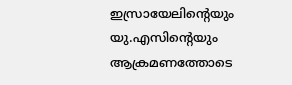ഇസ്രായേലിന്റെയും യു.എസിന്റെയും ആക്രമണത്തോടെ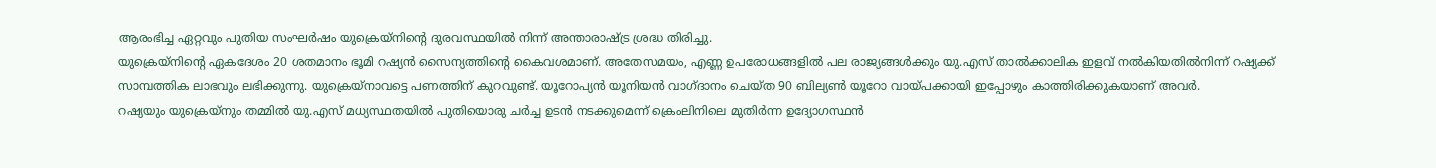ആരംഭിച്ച ഏറ്റവും പുതിയ സംഘർഷം യുക്രെയ്നിന്റെ ദുരവസ്ഥയിൽ നിന്ന് അന്താരാഷ്ട്ര ശ്രദ്ധ തിരിച്ചു.
യുക്രെയ്നിന്റെ ഏകദേശം 20 ശതമാനം ഭൂമി റഷ്യൻ സൈന്യത്തിന്റെ കൈവശമാണ്. അതേസമയം, എണ്ണ ഉപരോധങ്ങളിൽ പല രാജ്യങ്ങൾക്കും യു.എസ് താൽക്കാലിക ഇളവ് നൽകിയതിൽനിന്ന് റഷ്യക്ക് സാമ്പത്തിക ലാഭവും ലഭിക്കുന്നു. യുക്രെയ്നാവട്ടെ പണത്തിന് കുറവുണ്ട്. യൂറോപ്യൻ യൂനിയൻ വാഗ്ദാനം ചെയ്ത 90 ബില്യൺ യൂറോ വായ്പക്കായി ഇപ്പോഴും കാത്തിരിക്കുകയാണ് അവർ.
റഷ്യയും യുക്രെയ്നും തമ്മിൽ യു.എസ് മധ്യസ്ഥതയിൽ പുതിയൊരു ചർച്ച ഉടൻ നടക്കുമെന്ന് ക്രെംലിനിലെ മുതിർന്ന ഉദ്യോഗസ്ഥൻ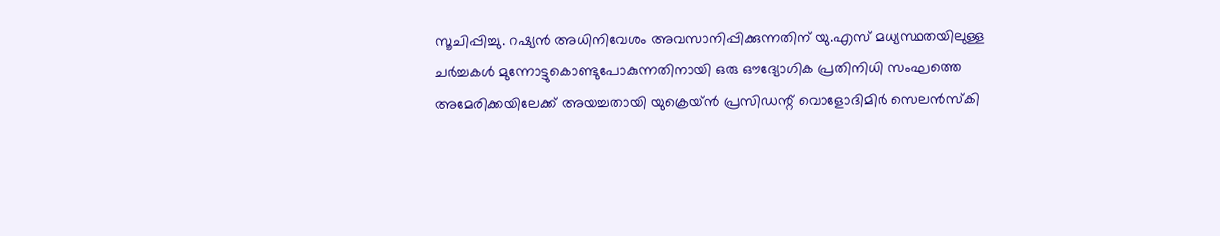സൂചിപ്പിച്ചു. റഷ്യൻ അധിനിവേശം അവസാനിപ്പിക്കുന്നതിന് യു.എസ് മധ്യസ്ഥതയിലുള്ള ചർച്ചകൾ മുന്നോട്ടുകൊണ്ടുപോകുന്നതിനായി ഒരു ഔദ്യോഗിക പ്രതിനിധി സംഘത്തെ അമേരിക്കയിലേക്ക് അയച്ചതായി യുക്രെയ്ൻ പ്രസിഡന്റ് വൊളോദിമിർ സെലൻസ്കി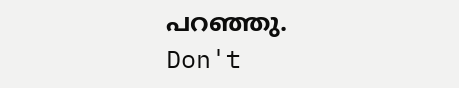പറഞ്ഞു.
Don't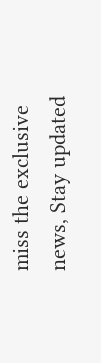miss the exclusive news, Stay updated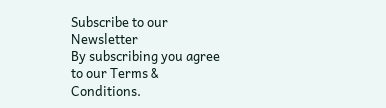Subscribe to our Newsletter
By subscribing you agree to our Terms & Conditions.